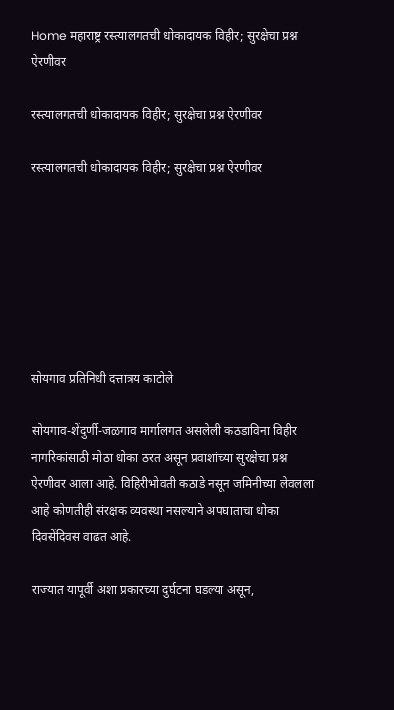Home महाराष्ट्र रस्त्यालगतची धोकादायक विहीर; सुरक्षेचा प्रश्न ऐरणीवर

रस्त्यालगतची धोकादायक विहीर; सुरक्षेचा प्रश्न ऐरणीवर

रस्त्यालगतची धोकादायक विहीर; सुरक्षेचा प्रश्न ऐरणीवर







सोयगाव प्रतिनिधी दत्तात्रय काटोले

सोयगाव-शेंदुर्णी-जळगाव मार्गालगत असलेली कठडाविना विहीर नागरिकांसाठी मोठा धोका ठरत असून प्रवाशांच्या सुरक्षेचा प्रश्न ऐरणीवर आला आहे. विहिरीभोवती कठाडे नसून जमिनीच्या लेवलला आहे कोणतीही संरक्षक व्यवस्था नसल्याने अपघाताचा धोका दिवसेंदिवस वाढत आहे.

राज्यात यापूर्वी अशा प्रकारच्या दुर्घटना घडल्या असून,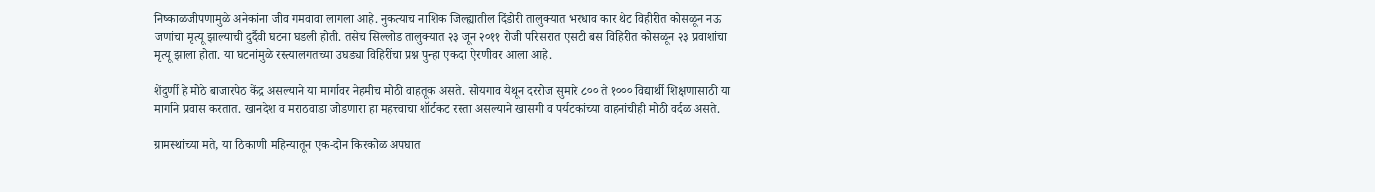निष्काळजीपणामुळे अनेकांना जीव गमवावा लागला आहे. नुकत्याच नाशिक जिल्ह्यातील दिंडोरी तालुक्यात भरधाव कार थेट विहीरीत कोसळून नऊ जणांचा मृत्यू झाल्याची दुर्दैवी घटना घडली होती. तसेच सिल्लोड तालुक्यात २३ जून २०११ रोजी परिसरात एसटी बस विहिरीत कोसळून २३ प्रवाशांचा मृत्यू झाला होता. या घटनांमुळे रस्त्यालगतच्या उघड्या विहिरींचा प्रश्न पुन्हा एकदा ऐरणीवर आला आहे.

शेंदुर्णी हे मोठे बाजारपेठ केंद्र असल्याने या मार्गावर नेहमीच मोठी वाहतूक असते. सोयगाव येथून दररोज सुमारे ८०० ते १००० विद्यार्थी शिक्षणासाठी या मार्गाने प्रवास करतात. खानदेश व मराठवाडा जोडणारा हा महत्त्वाचा शॉर्टकट रस्ता असल्याने खासगी व पर्यटकांच्या वाहनांचीही मोठी वर्दळ असते.

ग्रामस्थांच्या मते, या ठिकाणी महिन्यातून एक-दोन किरकोळ अपघात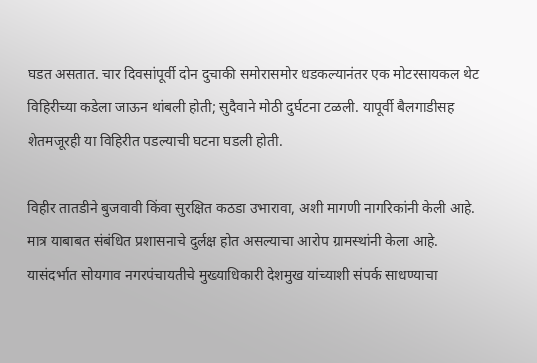घडत असतात. चार दिवसांपूर्वी दोन दुचाकी समोरासमोर धडकल्यानंतर एक मोटरसायकल थेट विहिरीच्या कडेला जाऊन थांबली होती; सुदैवाने मोठी दुर्घटना टळली. यापूर्वी बैलगाडीसह शेतमजूरही या विहिरीत पडल्याची घटना घडली होती.

विहीर तातडीने बुजवावी किंवा सुरक्षित कठडा उभारावा, अशी मागणी नागरिकांनी केली आहे. मात्र याबाबत संबंधित प्रशासनाचे दुर्लक्ष होत असल्याचा आरोप ग्रामस्थांनी केला आहे. यासंदर्भात सोयगाव नगरपंचायतीचे मुख्याधिकारी देशमुख यांच्याशी संपर्क साधण्याचा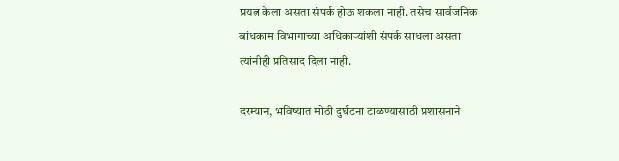प्रयत्न केला असता संपर्क होऊ शकला नाही. तसेच सार्वजनिक बांधकाम विभागाच्या अधिकाऱ्यांशी संपर्क साधला असता त्यांनीही प्रतिसाद दिला नाही.

दरम्यान, भविष्यात मोठी दुर्घटना टाळण्यासाठी प्रशासनाने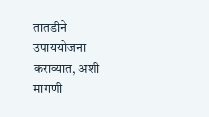तातडीने उपाययोजना कराव्यात, अशी मागणी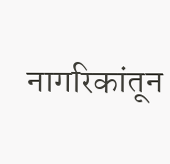नागरिकांतून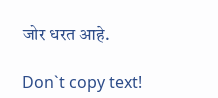जोर धरत आहे.

Don`t copy text!